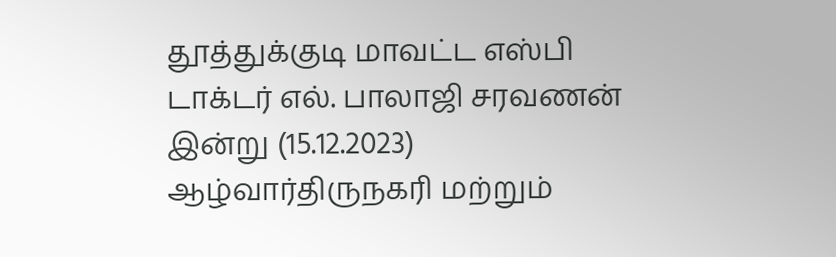தூத்துக்குடி மாவட்ட எஸ்பி டாக்டர் எல். பாலாஜி சரவணன் இன்று (15.12.2023) ஆழ்வார்திருநகரி மற்றும்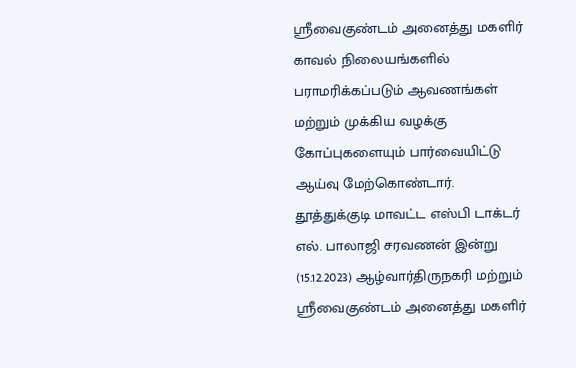ஸ்ரீவைகுண்டம் அனைத்து மகளிர் காவல் நிலையங்களில் பராமரிக்கப்படும் ஆவணங்கள் மற்றும் முக்கிய வழக்கு கோப்புகளையும் பார்வையிட்டு ஆய்வு மேற்கொண்டார்.
தூத்துக்குடி மாவட்ட எஸ்பி டாக்டர் எல். பாலாஜி சரவணன் இன்று (15.12.2023) ஆழ்வார்திருநகரி மற்றும் ஸ்ரீவைகுண்டம் அனைத்து மகளிர்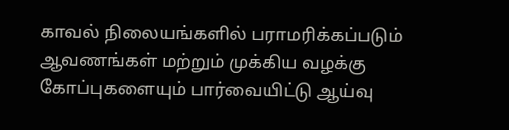காவல் நிலையங்களில் பராமரிக்கப்படும் ஆவணங்கள் மற்றும் முக்கிய வழக்கு கோப்புகளையும் பார்வையிட்டு ஆய்வு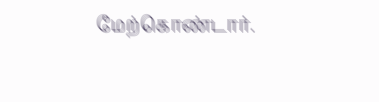மேற்கொண்டார்.